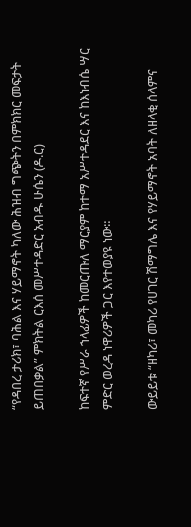“የዳበረ ታሪክ፣ ባሕል እና ሃይማኖት ካለው ሕዝብ ግጭትን በምክክር መፍታት ይጠበቃል” ምክትል ርእሰ መሥተዳድር አብዱ ሁሴን (ዶ.ር)

ከፍተኛ የሥራ ኀላፊዎች ከመርጡለ ማርያም ከተማ አሥተዳደር እና ከእነብሴ ሣር ምድር ወረዳ ነዋሪዎች ጋር እየተወያዩ ነው።

ውይይቱ “ዘካሪ፣ መካሪ የሀገር ሽማግሌ እና የሃይማኖት አባት ለዘላቂ ሰላምና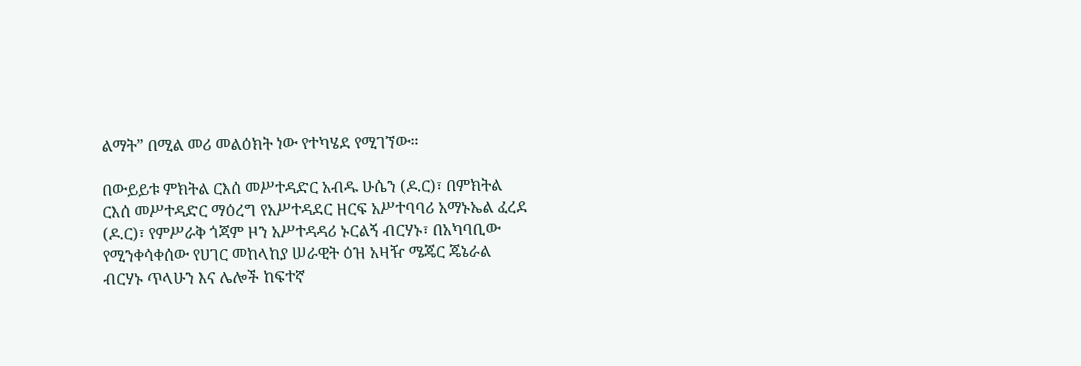ልማት” በሚል መሪ መልዕክት ነው የተካሄደ የሚገኘው።

በውይይቱ ምክትል ርእሰ መሥተዳድር አብዱ ሁሴን (ዶ.ር)፣ በምክትል ርእሰ መሥተዳድር ማዕረግ የአሥተዳደር ዘርፍ አሥተባባሪ አማኑኤል ፈረደ (ዶ.ር)፣ የምሥራቅ ጎጃም ዞን አሥተዳዳሪ ኑርልኝ ብርሃኑ፣ በአካባቢው የሚንቀሳቀሰው የሀገር መከላከያ ሠራዊት ዕዝ አዛዥ ሜጄር ጄኔራል ብርሃኑ ጥላሁን እና ሌሎች ከፍተኛ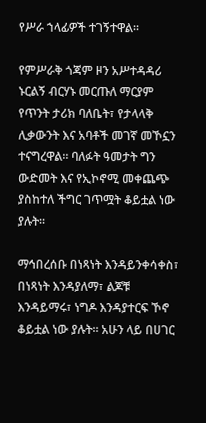የሥራ ኀላፊዎች ተገኝተዋል።

የምሥራቅ ጎጃም ዞን አሥተዳዳሪ ኑርልኝ ብርሃኑ መርጡለ ማርያም የጥንት ታሪክ ባለቤት፣ የታላላቅ ሊቃውንት እና አባቶች መገኛ መኾኗን ተናግረዋል። ባለፉት ዓመታት ግን ውድመት እና የኢኮኖሚ መቀጨጭ ያስከተለ ችግር ገጥሟት ቆይቷል ነው ያሉት።

ማኅበረሰቡ በነጻነት እንዳይንቀሳቀስ፣ በነጻነት እንዳያለማ፣ ልጆቹ እንዳይማሩ፣ ነግዶ እንዳያተርፍ ኾኖ ቆይቷል ነው ያሉት። አሁን ላይ በሀገር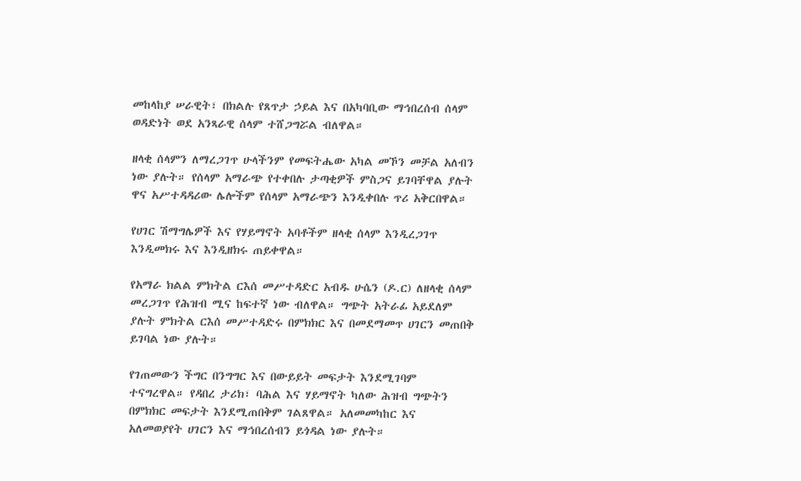መከላከያ ሠራዊት፣ በክልሉ የጸጥታ ኃይል እና በአካባቢው ማኅበረሰብ ሰላም ወዳድነት ወደ አንጻራዊ ሰላም ተሸጋግሯል ብለዋል።

ዘላቂ ሰላምን ለማረጋገጥ ሁላችንም የመፍትሔው አካል መኾን መቻል አለብን ነው ያሉት። የሰላም አማራጭ የተቀበሉ ታጣቂዎች ምስጋና ይገባቸዋል ያሉት ዋና አሥተዳዳሪው ሌሎችም የሰላም አማራጭን እንዲቀበሉ ጥሪ አቅርበዋል።

የሀገር ሽማግሌዎች እና የሃይማኖት አባቶችም ዘላቂ ሰላም እንዲረጋገጥ እንዲመክሩ እና እንዲዘክሩ ጠይቀዋል።

የአማራ ክልል ምክትል ርእሰ መሥተዳድር አብዱ ሁሴን (ዶ.ር) ለዘላቂ ሰላም መረጋገጥ የሕዝብ ሚና ከፍተኛ ነው ብለዋል። ግጭት አትራፊ አይደለም ያሉት ምክትል ርእሰ መሥተዳድሩ በምክክር እና በመደማመጥ ሀገርን መጠበቅ ይገባል ነው ያሉት።

የገጠመውን ችግር በንግግር እና በውይይት መፍታት እንደሚገባም ተናግረዋል። የዳበረ ታሪክ፣ ባሕል እና ሃይማኖት ካለው ሕዝብ ግጭትን በምክክር መፍታት እንደሚጠበቅም ገልጸዋል። አለመመካከር እና አለመወያየት ሀገርን እና ማኅበረሰብን ይጎዳል ነው ያሉት።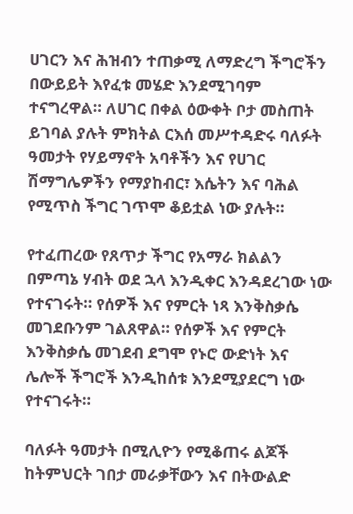ሀገርን እና ሕዝብን ተጠቃሚ ለማድረግ ችግሮችን በውይይት እየፈቱ መሄድ እንደሚገባም ተናግረዋል። ለሀገር በቀል ዕውቀት ቦታ መስጠት ይገባል ያሉት ምክትል ርእሰ መሥተዳድሩ ባለፉት ዓመታት የሃይማኖት አባቶችን እና የሀገር ሽማግሌዎችን የማያከብር፣ እሴትን እና ባሕል የሚጥስ ችግር ገጥሞ ቆይቷል ነው ያሉት።

የተፈጠረው የጸጥታ ችግር የአማራ ክልልን በምጣኔ ሃብት ወደ ኋላ እንዲቀር እንዳደረገው ነው የተናገሩት። የሰዎች እና የምርት ነጻ እንቅስቃሴ መገደቡንም ገልጸዋል። የሰዎች እና የምርት እንቅስቃሴ መገደብ ደግሞ የኑሮ ውድነት እና ሌሎች ችግሮች እንዲከሰቱ እንደሚያደርግ ነው የተናገሩት።

ባለፉት ዓመታት በሚሊዮን የሚቆጠሩ ልጆች ከትምህርት ገበታ መራቃቸውን እና በትውልድ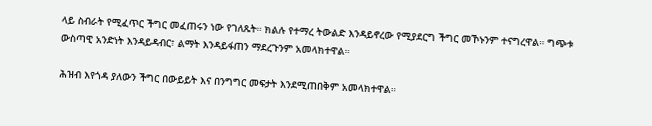ላይ ስብራት የሚፈጥር ችግር መፈጠሩን ነው የገለጹት። ክልሉ የተማረ ትውልድ እንዳይኖረው የሚያደርግ ችግር መኾኑንም ተናግረዋል። ግጭቱ ውስጣዊ አንድነት እንዳይዳብር፣ ልማት እንዳይፋጠን ማደረጉንም አመላክተዋል።

ሕዝብ እየጎዳ ያለውን ችግር በውይይት እና በንግግር መፍታት እንደሚጠበቅም አመላክተዋል።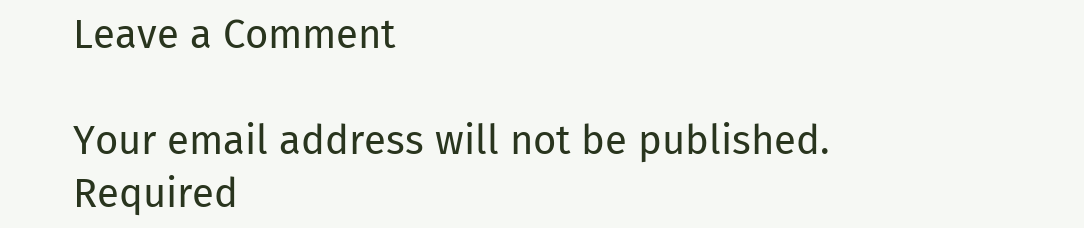Leave a Comment

Your email address will not be published. Required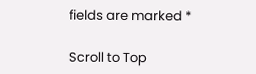fields are marked *

Scroll to Top